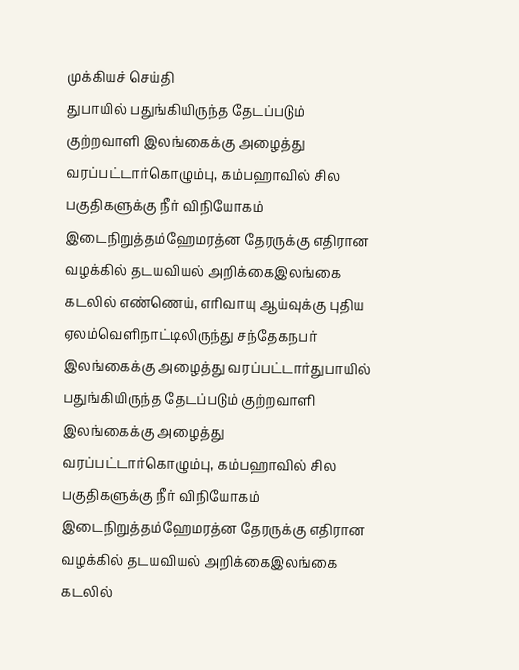முக்கியச் செய்தி
துபாயில் பதுங்கியிருந்த தேடப்படும் குற்றவாளி இலங்கைக்கு அழைத்து வரப்பட்டார்கொழும்பு, கம்பஹாவில் சில பகுதிகளுக்கு நீர் விநியோகம் இடைநிறுத்தம்ஹேமரத்ன தேரருக்கு எதிரான வழக்கில் தடயவியல் அறிக்கைஇலங்கை கடலில் எண்ணெய், எரிவாயு ஆய்வுக்கு புதிய ஏலம்வெளிநாட்டிலிருந்து சந்தேகநபர் இலங்கைக்கு அழைத்து வரப்பட்டார்துபாயில் பதுங்கியிருந்த தேடப்படும் குற்றவாளி இலங்கைக்கு அழைத்து வரப்பட்டார்கொழும்பு, கம்பஹாவில் சில பகுதிகளுக்கு நீர் விநியோகம் இடைநிறுத்தம்ஹேமரத்ன தேரருக்கு எதிரான வழக்கில் தடயவியல் அறிக்கைஇலங்கை கடலில்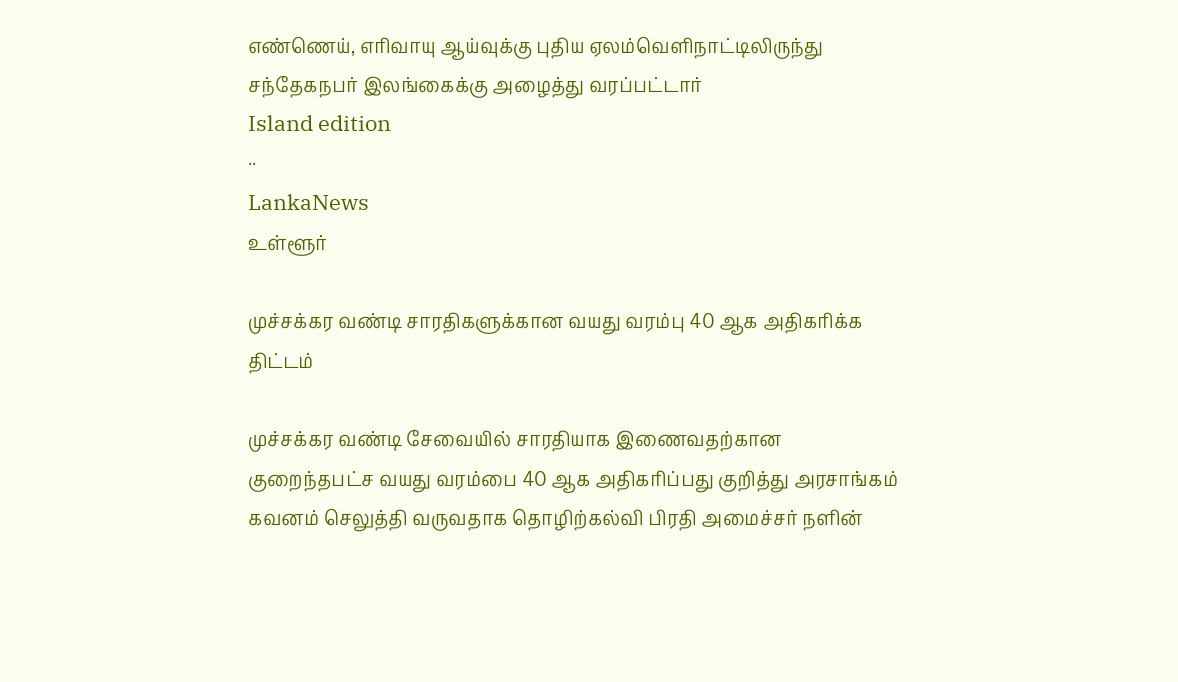எண்ணெய், எரிவாயு ஆய்வுக்கு புதிய ஏலம்வெளிநாட்டிலிருந்து சந்தேகநபர் இலங்கைக்கு அழைத்து வரப்பட்டார்
Island edition
··
LankaNews
உள்ளூர்

முச்சக்கர வண்டி சாரதிகளுக்கான வயது வரம்பு 40 ஆக அதிகரிக்க திட்டம்

முச்சக்கர வண்டி சேவையில் சாரதியாக இணைவதற்கான குறைந்தபட்ச வயது வரம்பை 40 ஆக அதிகரிப்பது குறித்து அரசாங்கம் கவனம் செலுத்தி வருவதாக தொழிற்கல்வி பிரதி அமைச்சர் நளின்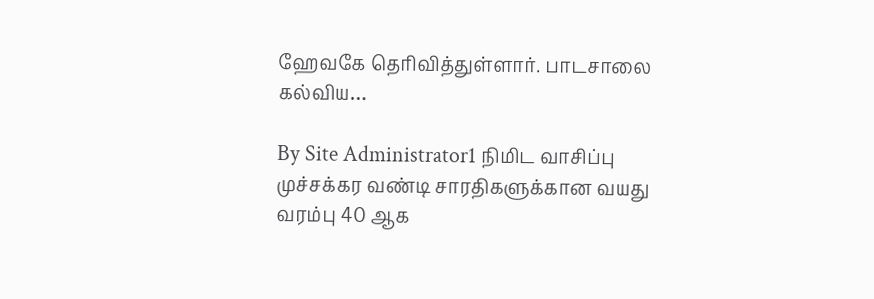ஹேவகே தெரிவித்துள்ளார். பாடசாலை கல்விய…

By Site Administrator1 நிமிட வாசிப்பு
முச்சக்கர வண்டி சாரதிகளுக்கான வயது வரம்பு 40 ஆக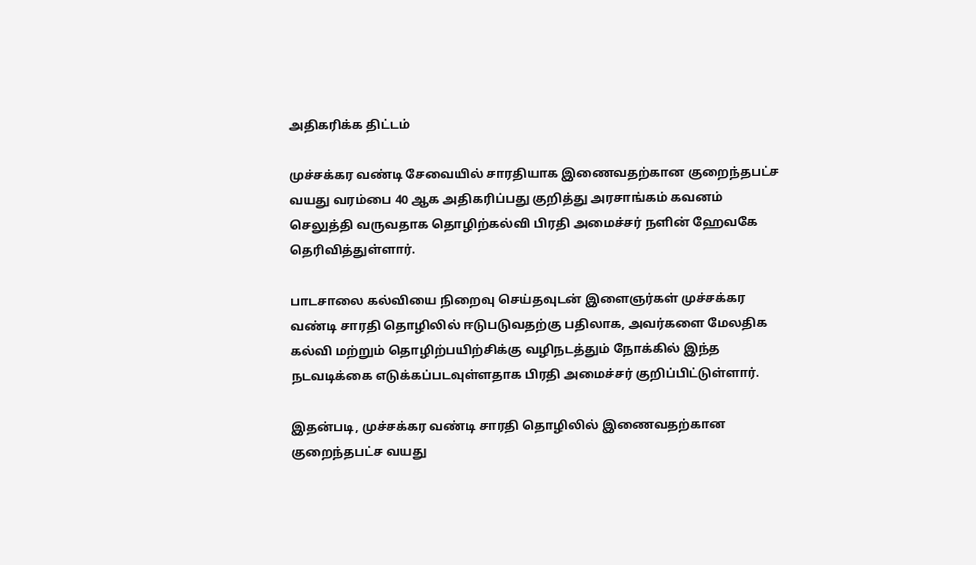அதிகரிக்க திட்டம்

முச்சக்கர வண்டி சேவையில் சாரதியாக இணைவதற்கான குறைந்தபட்ச வயது வரம்பை 40 ஆக அதிகரிப்பது குறித்து அரசாங்கம் கவனம் செலுத்தி வருவதாக தொழிற்கல்வி பிரதி அமைச்சர் நளின் ஹேவகே தெரிவித்துள்ளார்.

பாடசாலை கல்வியை நிறைவு செய்தவுடன் இளைஞர்கள் முச்சக்கர வண்டி சாரதி தொழிலில் ஈடுபடுவதற்கு பதிலாக, அவர்களை மேலதிக கல்வி மற்றும் தொழிற்பயிற்சிக்கு வழிநடத்தும் நோக்கில் இந்த நடவடிக்கை எடுக்கப்படவுள்ளதாக பிரதி அமைச்சர் குறிப்பிட்டுள்ளார்.

இதன்படி, முச்சக்கர வண்டி சாரதி தொழிலில் இணைவதற்கான குறைந்தபட்ச வயது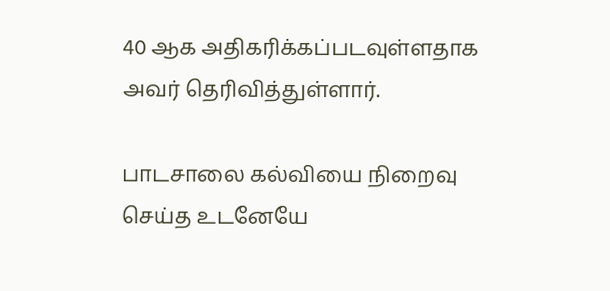40 ஆக அதிகரிக்கப்படவுள்ளதாக அவர் தெரிவித்துள்ளார்.

பாடசாலை கல்வியை நிறைவு செய்த உடனேயே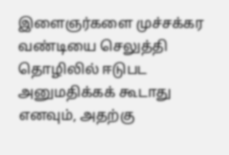இளைஞர்களை முச்சக்கர வண்டியை செலுத்தி தொழிலில் ஈடுபட அனுமதிக்கக் கூடாது எனவும், அதற்கு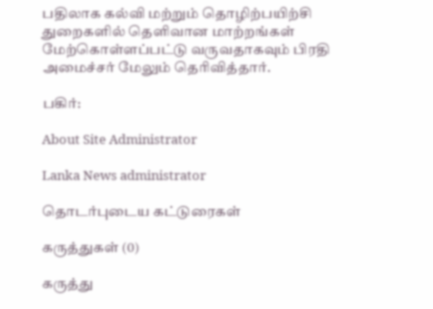பதிலாக கல்வி மற்றும் தொழிற்பயிற்சி துறைகளில் தெளிவான மாற்றங்கள் மேற்கொள்ளப்பட்டு வருவதாகவும் பிரதி அமைச்சர் மேலும் தெரிவித்தார்.

பகிர்:

About Site Administrator

Lanka News administrator

தொடர்புடைய கட்டுரைகள்

கருத்துகள் (0)

கருத்து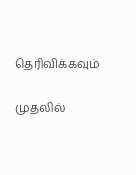தெரிவிக்கவும்

முதலில்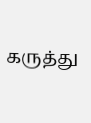கருத்து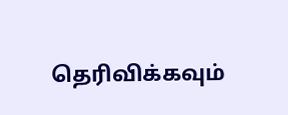தெரிவிக்கவும்